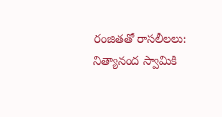రంజితతో రాసలీలలు: నిత్యానంద స్వామికి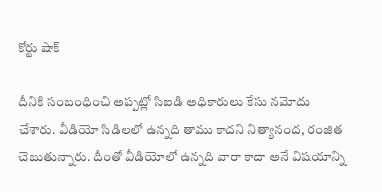కోర్టు షాక్

దీనికి సంబంధించి అప్పట్లో సిఐడి అధికారులు కేసు నమోదు చేశారు. వీడియో సిడిలలో ఉన్నది తాము కాదని నిత్యానంద, రంజిత చెబుతున్నారు. దీంతో వీడియోలో ఉన్నది వారా కాదా అనే విషయాన్ని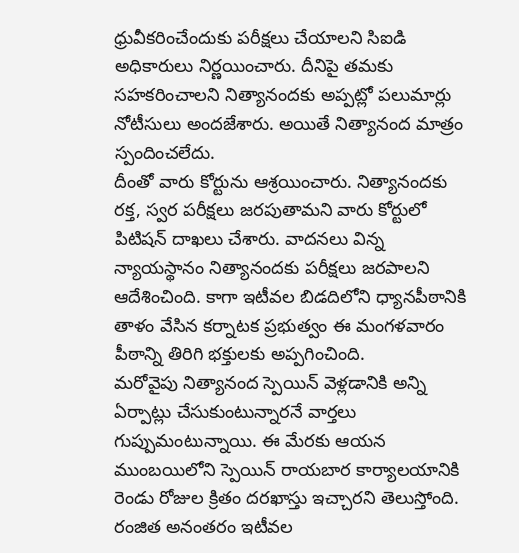ధ్రువీకరించేందుకు పరీక్షలు చేయాలని సిఐడి అధికారులు నిర్ణయించారు. దీనిపై తమకు సహకరించాలని నిత్యానందకు అప్పట్లో పలుమార్లు నోటీసులు అందజేశారు. అయితే నిత్యానంద మాత్రం స్పందించలేదు.
దీంతో వారు కోర్టును ఆశ్రయించారు. నిత్యానందకు రక్త, స్వర పరీక్షలు జరపుతామని వారు కోర్టులో పిటిషన్ దాఖలు చేశారు. వాదనలు విన్న న్యాయస్థానం నిత్యానందకు పరీక్షలు జరపాలని ఆదేశించింది. కాగా ఇటీవల బిడదిలోని ధ్యానపీఠానికి తాళం వేసిన కర్నాటక ప్రభుత్వం ఈ మంగళవారం పీఠాన్ని తిరిగి భక్తులకు అప్పగించింది.
మరోవైపు నిత్యానంద స్పెయిన్ వెళ్లడానికి అన్ని ఏర్పాట్లు చేసుకుంటున్నారనే వార్తలు గుప్పుమంటున్నాయి. ఈ మేరకు ఆయన ముంబయిలోని స్పెయిన్ రాయబార కార్యాలయానికి రెండు రోజుల క్రితం దరఖాస్తు ఇచ్చారని తెలుస్తోంది. రంజిత అనంతరం ఇటీవల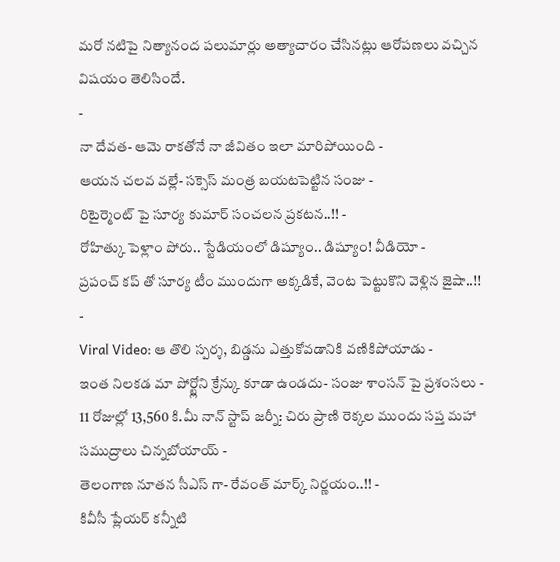మరో నటిపై నిత్యానంద పలుమార్లు అత్యాచారం చేసినట్లు ఆరోపణలు వచ్చిన విషయం తెలిసిందే.
-
నా దేవత- ఆమె రాకతోనే నా జీవితం ఇలా మారిపోయింది -
ఆయన చలవ వల్లే- సక్సెస్ మంత్ర బయటపెట్టిన సంజు -
రిటైర్మెంట్ పై సూర్య కుమార్ సంచలన ప్రకటన..!! -
రోహిత్కు పెళ్లాం పోరు.. స్టేడియంలో డిష్యూం.. డిష్యూం! వీడియో -
ప్రపంచ్ కప్ తో సూర్య టీం ముందుగా అక్కడికే, వెంట పెట్టుకొని వెళ్లిన జైషా..!! -
Viral Video: ఆ తొలి స్పర్శ, బిడ్డను ఎత్తుకోవడానికి వణికిపోయాడు -
ఇంత నిలకడ మా పోర్ట్లోని క్రేన్కు కూడా ఉండదు- సంజు శాంసన్ పై ప్రశంసలు -
11 రోజుల్లో 13,560 కి.మీ నాన్ స్టాప్ జర్నీ: చిరు ప్రాణి రెక్కల ముందు సప్త మహా సముద్రాలు చిన్నబోయాయ్ -
తెలంగాణ నూతన సీఎస్ గా- రేవంత్ మార్క్ నిర్ణయం..!! -
కివీసీ ప్లేయర్ కన్నీటి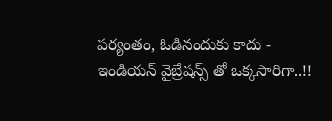పర్యంతం, ఓడినందుకు కాదు - ఇండియన్ వైబ్రేషన్స్ తో ఒక్కసారిగా..!!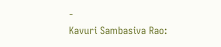-
Kavuri Sambasiva Rao: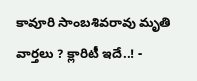కావూరి సాంబశివరావు మృతి వార్తలు ? క్లారిటీ ఇదే..! -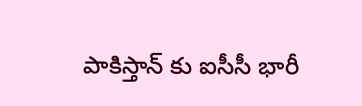పాకిస్తాన్ కు ఐసీసీ భారీ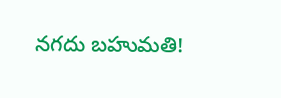నగదు బహుమతి!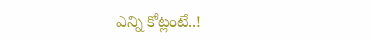ఎన్ని కోట్లంటే..!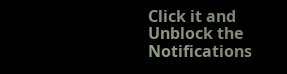Click it and Unblock the Notifications